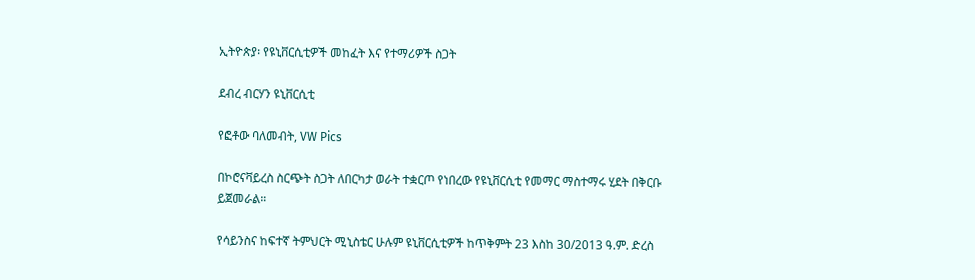ኢትዮጵያ፡ የዩኒቨርሲቲዎች መከፈት እና የተማሪዎች ስጋት

ደብረ ብርሃን ዩኒቨርሲቲ

የፎቶው ባለመብት, VW Pics

በኮሮናቫይረስ ስርጭት ስጋት ለበርካታ ወራት ተቋርጦ የነበረው የዩኒቨርሲቲ የመማር ማስተማሩ ሂደት በቅርቡ ይጀመራል።

የሳይንስና ከፍተኛ ትምህርት ሚኒስቴር ሁሉም ዩኒቨርሲቲዎች ከጥቅምት 23 እስከ 30/2013 ዓ.ም. ድረስ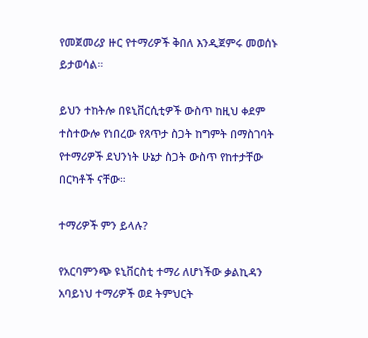የመጀመሪያ ዙር የተማሪዎች ቅበለ እንዲጀምሩ መወሰኑ ይታወሳል።

ይህን ተከትሎ በዩኒቨርሲቲዎች ውስጥ ከዚህ ቀደም ተስተውሎ የነበረው የጸጥታ ስጋት ከግምት በማስገባት የተማሪዎች ደህንነት ሁኔታ ስጋት ውስጥ የከተታቸው በርካቶች ናቸው።

ተማሪዎች ምን ይላሉ?

የአርባምንጭ ዩኒቨርስቲ ተማሪ ለሆነችው ቃልኪዳን አባይነህ ተማሪዎች ወደ ትምህርት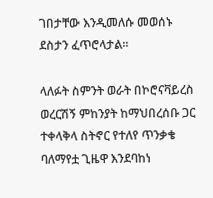ገበታቸው እንዲመለሱ መወሰኑ ደስታን ፈጥሮላታል።

ላለፉት ስምንት ወራት በኮሮናቫይረስ ወረርሽኝ ምከንያት ከማህበረሰቡ ጋር ተቀላቅላ ስትኖር የተለየ ጥንቃቄ ባለማየቷ ጊዜዋ እንደባከነ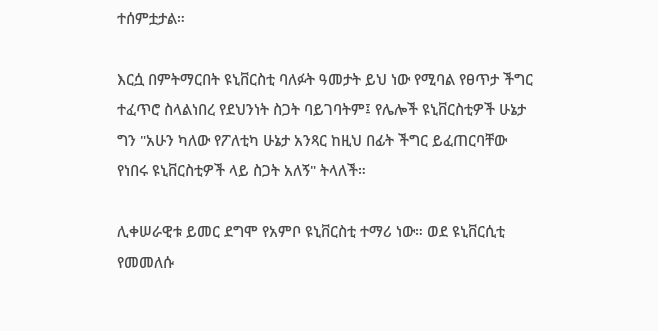ተሰምቷታል።

እርሷ በምትማርበት ዩኒቨርስቲ ባለፉት ዓመታት ይህ ነው የሚባል የፀጥታ ችግር ተፈጥሮ ስላልነበረ የደህንነት ስጋት ባይገባትም፤ የሌሎች ዩኒቨርስቲዎች ሁኔታ ግን "አሁን ካለው የፖለቲካ ሁኔታ አንጻር ከዚህ በፊት ችግር ይፈጠርባቸው የነበሩ ዩኒቨርስቲዎች ላይ ስጋት አለኝ" ትላለች።

ሊቀሠራዊቱ ይመር ደግሞ የአምቦ ዩኒቨርስቲ ተማሪ ነው። ወደ ዩኒቨርሲቲ የመመለሱ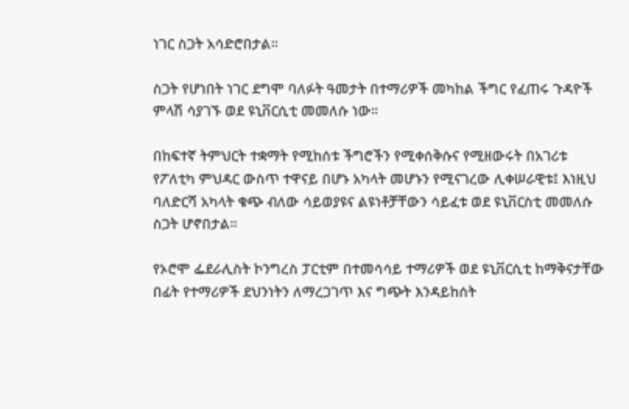ነገር ስጋት አሳድሮበታል።

ስጋት የሆነበት ነገር ደግሞ ባለፉት ዓመታት በተማሪዎች መካከል ችግር የፈጠሩ ጉዳዮች ምላሽ ሳያገኙ ወደ ዩኒቨርሲቲ መመለሱ ነው።

በከፍተኛ ትምህርት ተቋማት የሚከሰቱ ችግሮችን የሚቀሰቅሱና የሚዘውሩት በአገሪቱ የፖለቲካ ምህዳር ውስጥ ተዋናይ በሆኑ አካላት መሆኑን የሚናገረው ሊቀሠራዊቱ፤ እነዚህ ባለድርሻ አካላት ቁጭ ብለው ሳይወያዩና ልዩነቶቻቸውን ሳይፈቱ ወደ ዩኒቨርስቲ መመለሱ ስጋት ሆኖበታል።

የኦሮሞ ፌደራሊስት ኮንግረስ ፓርቲም በተመሳሳይ ተማሪዎች ወደ ዩኒቨርሲቲ ከማቅናታቸው በፊት የተማሪዎች ደህንነትን ለማረጋገጥ እና ግጭት እንዳይከሰት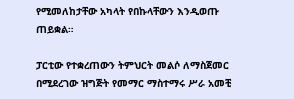የሚመለከታቸው አካላት የበኩላቸውን እንዲወጡ ጠይቋል።

ፓርቲው የተቋረጠውን ትምህርት መልሶ ለማስጀመር በሚደረገው ዝግጅት የመማር ማስተማሩ ሥራ አመቺ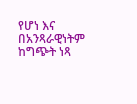የሆነ እና በአንጻራዊነትም ከግጭት ነጻ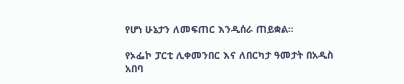የሆነ ሁኔታን ለመፍጠር እንዲሰራ ጠይቋል።

የኦፌኮ ፓርቲ ሊቀመንበር እና ለበርካታ ዓመታት በአዲስ አበባ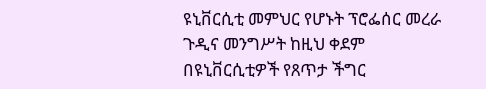ዩኒቨርሲቲ መምህር የሆኑት ፕሮፌሰር መረራ ጉዲና መንግሥት ከዚህ ቀደም በዩኒቨርሲቲዎች የጸጥታ ችግር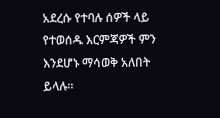አደረሱ የተባሉ ሰዎች ላይ የተወሰዱ እርምጃዎች ምን እንደሆኑ ማሳወቅ አለበት ይላሉ።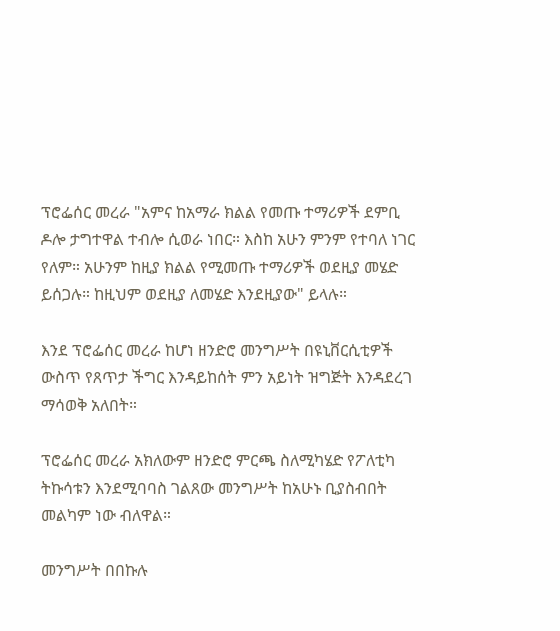ፕሮፌሰር መረራ "አምና ከአማራ ክልል የመጡ ተማሪዎች ደምቢ ዶሎ ታግተዋል ተብሎ ሲወራ ነበር። እስከ አሁን ምንም የተባለ ነገር የለም። አሁንም ከዚያ ክልል የሚመጡ ተማሪዎች ወደዚያ መሄድ ይሰጋሉ። ከዚህም ወደዚያ ለመሄድ እንደዚያው" ይላሉ።

እንደ ፕሮፌሰር መረራ ከሆነ ዘንድሮ መንግሥት በዩኒቨርሲቲዎች ውስጥ የጸጥታ ችግር እንዳይከሰት ምን አይነት ዝግጅት እንዳደረገ ማሳወቅ አለበት።

ፕሮፌሰር መረራ አክለውም ዘንድሮ ምርጫ ስለሚካሄድ የፖለቲካ ትኩሳቱን እንደሚባባስ ገልጸው መንግሥት ከአሁኑ ቢያስብበት መልካም ነው ብለዋል።

መንግሥት በበኩሉ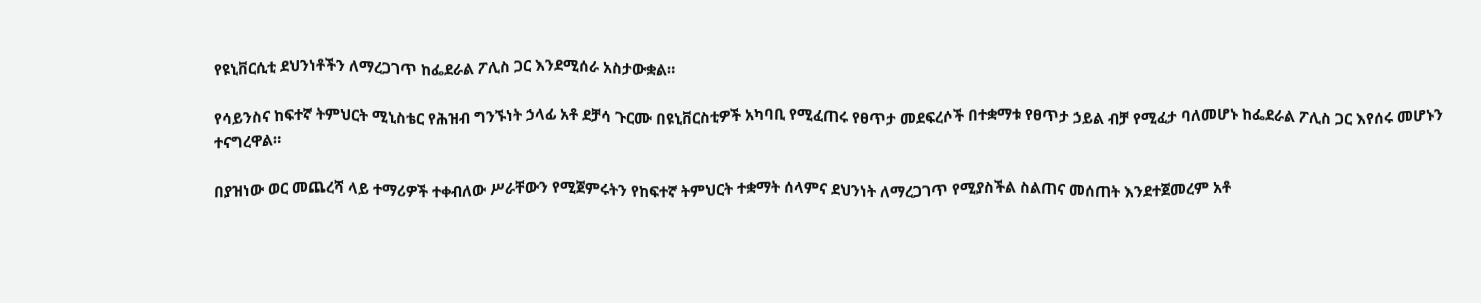የዩኒቨርሲቲ ደህንነቶችን ለማረጋገጥ ከፌደራል ፖሊስ ጋር እንደሚሰራ አስታውቋል።

የሳይንስና ከፍተኛ ትምህርት ሚኒስቴር የሕዝብ ግንኙነት ኃላፊ አቶ ደቻሳ ጉርሙ በዩኒቨርስቲዎች አካባቢ የሚፈጠሩ የፀጥታ መደፍረሶች በተቋማቱ የፀጥታ ኃይል ብቻ የሚፈታ ባለመሆኑ ከፌደራል ፖሊስ ጋር እየሰሩ መሆኑን ተናግረዋል።

በያዝነው ወር መጨረሻ ላይ ተማሪዎች ተቀብለው ሥራቸውን የሚጀምሩትን የከፍተኛ ትምህርት ተቋማት ሰላምና ደህንነት ለማረጋገጥ የሚያስችል ስልጠና መሰጠት እንደተጀመረም አቶ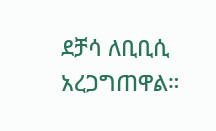ደቻሳ ለቢቢሲ አረጋግጠዋል።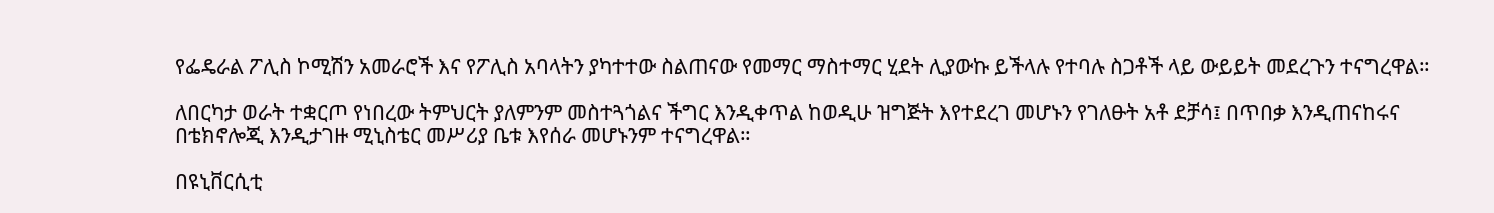የፌዴራል ፖሊስ ኮሚሽን አመራሮች እና የፖሊስ አባላትን ያካተተው ስልጠናው የመማር ማስተማር ሂደት ሊያውኩ ይችላሉ የተባሉ ስጋቶች ላይ ውይይት መደረጉን ተናግረዋል።

ለበርካታ ወራት ተቋርጦ የነበረው ትምህርት ያለምንም መስተጓጎልና ችግር እንዲቀጥል ከወዲሁ ዝግጅት እየተደረገ መሆኑን የገለፁት አቶ ደቻሳ፤ በጥበቃ እንዲጠናከሩና በቴክኖሎጂ እንዲታገዙ ሚኒስቴር መሥሪያ ቤቱ እየሰራ መሆኑንም ተናግረዋል።

በዩኒቨርሲቲ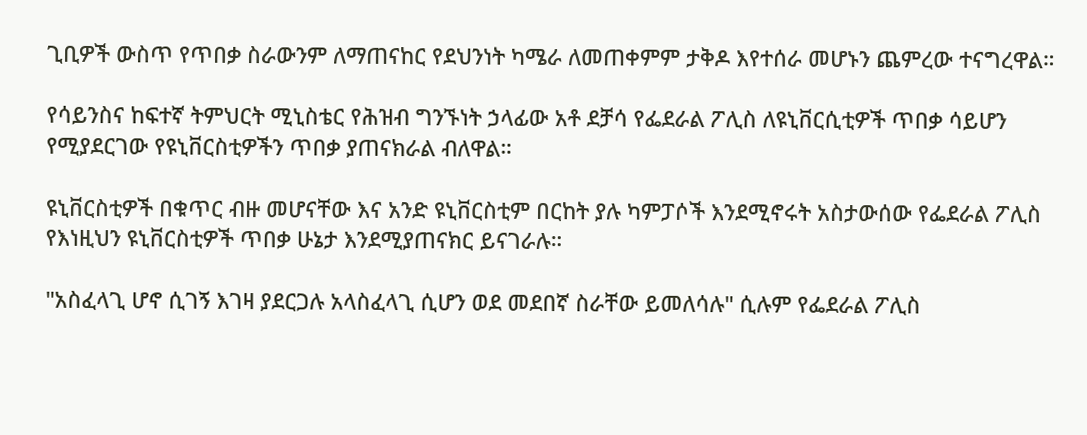ጊቢዎች ውስጥ የጥበቃ ስራውንም ለማጠናከር የደህንነት ካሜራ ለመጠቀምም ታቅዶ እየተሰራ መሆኑን ጨምረው ተናግረዋል።

የሳይንስና ከፍተኛ ትምህርት ሚኒስቴር የሕዝብ ግንኙነት ኃላፊው አቶ ደቻሳ የፌደራል ፖሊስ ለዩኒቨርሲቲዎች ጥበቃ ሳይሆን የሚያደርገው የዩኒቨርስቲዎችን ጥበቃ ያጠናክራል ብለዋል።

ዩኒቨርስቲዎች በቁጥር ብዙ መሆናቸው እና አንድ ዩኒቨርስቲም በርከት ያሉ ካምፓሶች እንደሚኖሩት አስታውሰው የፌደራል ፖሊስ የእነዚህን ዩኒቨርስቲዎች ጥበቃ ሁኔታ እንደሚያጠናክር ይናገራሉ።

"አስፈላጊ ሆኖ ሲገኝ እገዛ ያደርጋሉ አላስፈላጊ ሲሆን ወደ መደበኛ ስራቸው ይመለሳሉ" ሲሉም የፌደራል ፖሊስ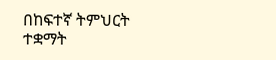በከፍተኛ ትምህርት ተቋማት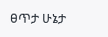ፀጥታ ሁኔታ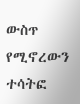ውስጥ የሚኖረውን ተሳትፎ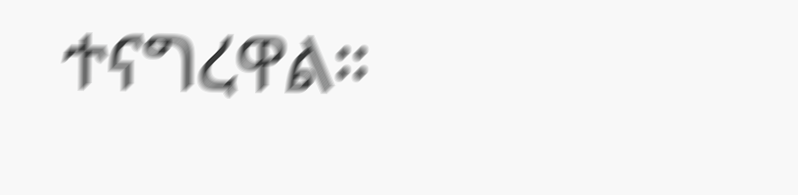ተናግረዋል።